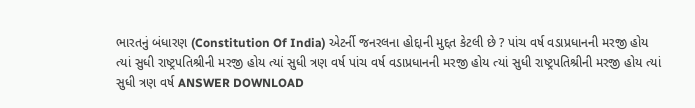ભારતનું બંધારણ (Constitution Of India) એટર્ની જનરલના હોદ્દાની મુદ્દત કેટલી છે ? પાંચ વર્ષ વડાપ્રધાનની મરજી હોય ત્યાં સુધી રાષ્ટ્રપતિશ્રીની મરજી હોય ત્યાં સુધી ત્રણ વર્ષ પાંચ વર્ષ વડાપ્રધાનની મરજી હોય ત્યાં સુધી રાષ્ટ્રપતિશ્રીની મરજી હોય ત્યાં સુધી ત્રણ વર્ષ ANSWER DOWNLOAD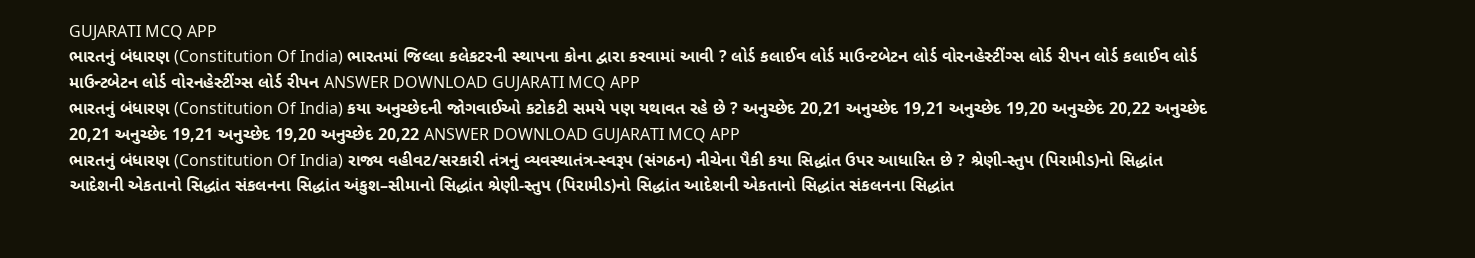GUJARATI MCQ APP
ભારતનું બંધારણ (Constitution Of India) ભારતમાં જિલ્લા કલેકટરની સ્થાપના કોના દ્વારા કરવામાં આવી ? લોર્ડ કલાઈવ લોર્ડ માઉન્ટબેટન લોર્ડ વોરનહેસ્ટીંગ્સ લોર્ડ રીપન લોર્ડ કલાઈવ લોર્ડ માઉન્ટબેટન લોર્ડ વોરનહેસ્ટીંગ્સ લોર્ડ રીપન ANSWER DOWNLOAD GUJARATI MCQ APP
ભારતનું બંધારણ (Constitution Of India) કયા અનુચ્છેદની જોગવાઈઓ કટોકટી સમયે પણ યથાવત રહે છે ? અનુચ્છેદ 20,21 અનુચ્છેદ 19,21 અનુચ્છેદ 19,20 અનુચ્છેદ 20,22 અનુચ્છેદ 20,21 અનુચ્છેદ 19,21 અનુચ્છેદ 19,20 અનુચ્છેદ 20,22 ANSWER DOWNLOAD GUJARATI MCQ APP
ભારતનું બંધારણ (Constitution Of India) રાજ્ય વહીવટ/સરકારી તંત્રનું વ્યવસ્થાતંત્ર-સ્વરૂપ (સંગઠન) નીચેના પૈકી કયા સિદ્ધાંત ઉપર આધારિત છે ? શ્રેણી-સ્તુપ (પિરામીડ)નો સિદ્ધાંત આદેશની એકતાનો સિદ્ધાંત સંકલનના સિદ્ધાંત અંકુશ–સીમાનો સિદ્ધાંત શ્રેણી-સ્તુપ (પિરામીડ)નો સિદ્ધાંત આદેશની એકતાનો સિદ્ધાંત સંકલનના સિદ્ધાંત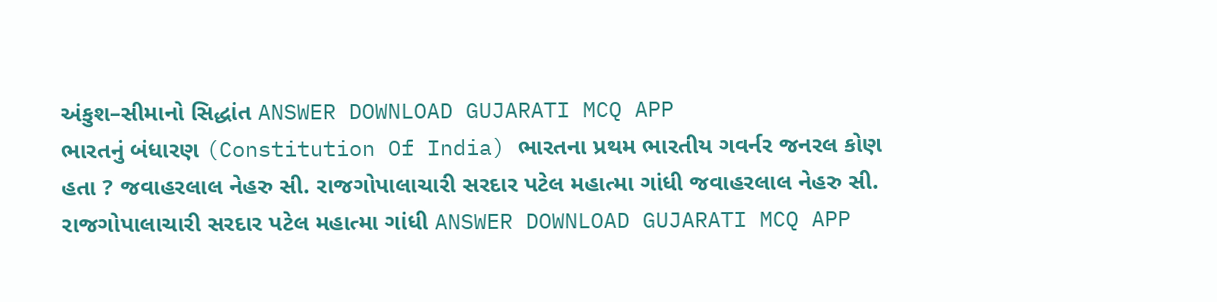અંકુશ–સીમાનો સિદ્ધાંત ANSWER DOWNLOAD GUJARATI MCQ APP
ભારતનું બંધારણ (Constitution Of India) ભારતના પ્રથમ ભારતીય ગવર્નર જનરલ કોણ હતા ? જવાહરલાલ નેહરુ સી. રાજગોપાલાચારી સરદાર પટેલ મહાત્મા ગાંધી જવાહરલાલ નેહરુ સી. રાજગોપાલાચારી સરદાર પટેલ મહાત્મા ગાંધી ANSWER DOWNLOAD GUJARATI MCQ APP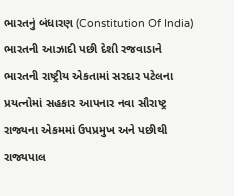ભારતનું બંધારણ (Constitution Of India) ભારતની આઝાદી પછી દેશી રજવાડાને ભારતની રાષ્ટ્રીય એકતામાં સરદાર પટેલના પ્રયત્નોમાં સહકાર આપનાર નવા સૌરાષ્ટ્ર રાજ્યના એકમમાં ઉપપ્રમુખ અને પછીથી રાજ્યપાલ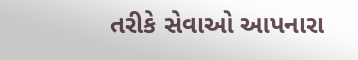તરીકે સેવાઓ આપનારા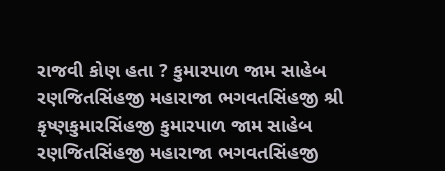રાજવી કોણ હતા ? કુમારપાળ જામ સાહેબ રણજિતસિંહજી મહારાજા ભગવતસિંહજી શ્રી કૃષ્ણકુમારસિંહજી કુમારપાળ જામ સાહેબ રણજિતસિંહજી મહારાજા ભગવતસિંહજી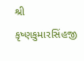શ્રી કૃષ્ણકુમારસિંહજી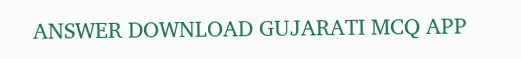ANSWER DOWNLOAD GUJARATI MCQ APP